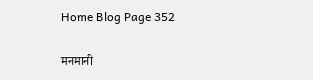Home Blog Page 352

मनमानी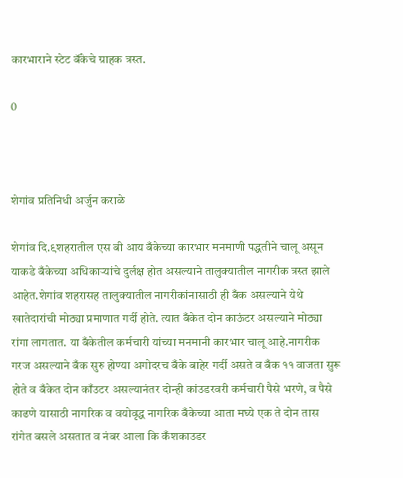कारभाराने स्टेट बॅंकेचे ग्राहक त्रस्त.

0



शेगांव प्रतिनिधी अर्जुन कराळे

शेगांव दि.९शहरातील एस बी आय बँकेच्या कारभार मनमाणी पद्धतीने चालू असून याकडे बँकेच्या अधिकाऱ्यांचे दुर्लक्ष होत असल्याने तालुक्यातील नागरीक त्रस्त झाले आहेत.शेगांव शहरासह तालुक्यातील नागरीकांनासाठी ही बँक असल्याने येथे खातेदारांची मोठ्या प्रमाणात गर्दी होते. त्यात बँकेत दोन काऊंटर असल्याने मोठ्या रांगा लागतात. या बँकेतील कर्मचारी यांच्या मनमानी कारभार चालू आहे.नागरीक गरज असल्याने बँक सुरु होण्या अगोदरच बँके बाहेर गर्दी असते व बँक ११ वाजता सुरू होते व बँकेत दोन काँउटर असल्यानंतर दोन्ही कांउडरवरी कर्मचारी पैसे भरणे, व पैसे काढणे यासाठी नागरिक व वयोवृद्ध नागरिक बँकेच्या आता मघ्ये एक ते दोन तास रांगेत बसले असतात व नंबर आला कि कँशकाउडर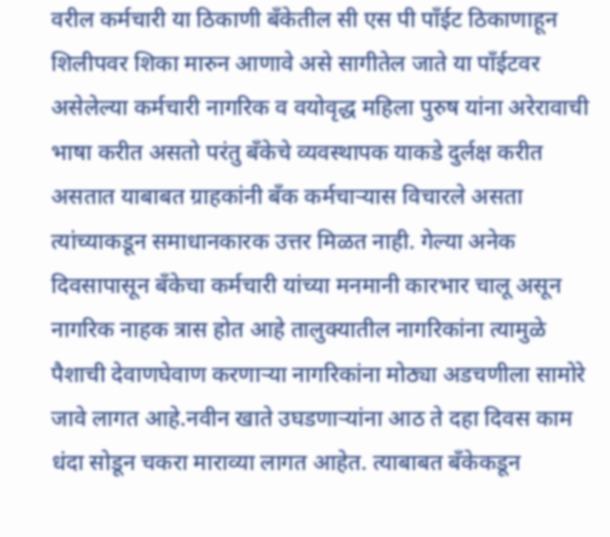वरील कर्मचारी या ठिकाणी बँकेतील सी एस पी पाँईट ठिकाणाहून शिलीपवर शिका मारुन आणावे असे सागीतेल जाते या पाँईटवर असेलेल्या कर्मचारी नागरिक व वयोवृद्ध महिला पुरुष यांना अरेरावाची भाषा करीत असतो परंतु बँकेचे व्यवस्थापक याकडे दुर्लक्ष करीत असतात याबाबत ग्राहकांनी बँक कर्मचाऱ्यास विचारले असता त्यांच्याकडून समाधानकारक उत्तर मिळत नाही. गेल्या अनेक दिवसापासून बँकेचा कर्मचारी यांच्या मनमानी कारभार चालू असून नागरिक नाहक त्रास होत आहे तालुक्यातील नागरिकांना त्यामुळे पैशाची देवाणघेवाण करणाऱ्या नागरिकांना मोठ्या अडचणीला सामोरे जावे लागत आहे.नवीन खाते उघडणार्‍यांना आठ ते दहा दिवस काम धंदा सोडून चकरा माराव्या लागत आहेत. त्याबाबत बँकेकडून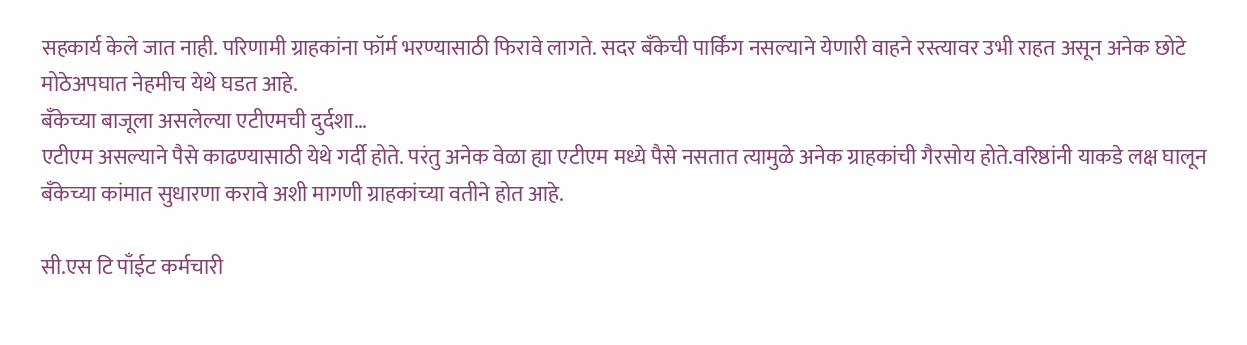सहकार्य केले जात नाही. परिणामी ग्राहकांना फॉर्म भरण्यासाठी फिरावे लागते. सदर बँकेची पार्किंग नसल्याने येणारी वाहने रस्त्यावर उभी राहत असून अनेक छोटे मोठेअपघात नेहमीच येथे घडत आहे.
बँकेच्या बाजूला असलेल्या एटीएमची दुर्दशा…
एटीएम असल्याने पैसे काढण्यासाठी येथे गर्दी होते. परंतु अनेक वेळा ह्या एटीएम मध्ये पैसे नसतात त्यामुळे अनेक ग्राहकांची गैरसोय होते.वरिष्ठांनी याकडे लक्ष घालून बँकेच्या कांमात सुधारणा करावे अशी मागणी ग्राहकांच्या वतीने होत आहे.

सी.एस टि पाँईट कर्मचारी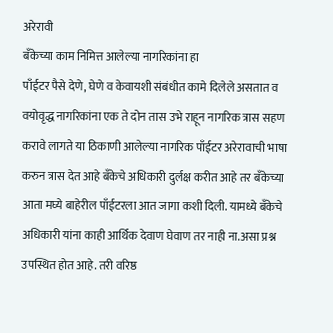अरेरावी
बँकेच्या काम निमित्त आलेल्या नागरिकांना हा
पाँईटर पैसे देणे, घेणे व केवायशी संबंधीत कामे दिलेले असतात व वयोवृद्ध नागरिकांना एक ते दोन तास उभे राहून नागरिक त्रास सहण करावे लागते या ठिकाणी आलेल्या नागरिक पाँईटर अरेरावाची भाषा करुन त्रास देत आहे बँकेचे अधिकारी दुर्लक्ष करीत आहे तर बँकेच्या आता मघ्ये बाहेरील पाँईटरला आत जागा कशी दिली. यामध्ये बँकेचे अधिकारी यांना काही आर्थिक देवाण घेवाण तर नाही ना.असा प्रश्न उपस्थित होत आहे. तरी वरिष्ठ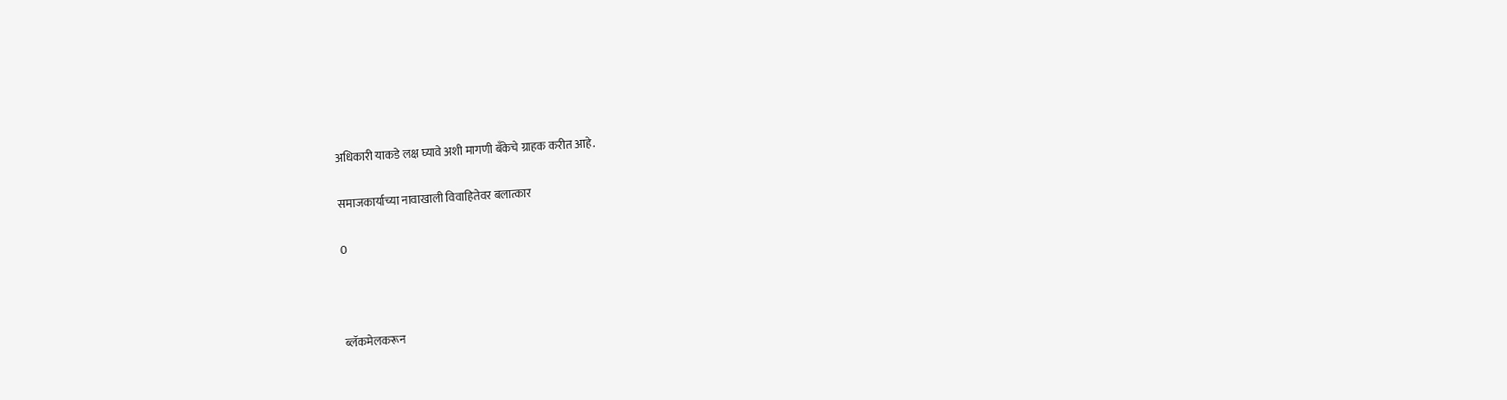अधिकारी याकडे लक्ष घ्यावे अशी मागणी बँकेचे ग्राहक करीत आहे.

समाजकार्याच्या नावाखाली विवाहितेवर बलात्कार

0



ब्लॅकमेलकरून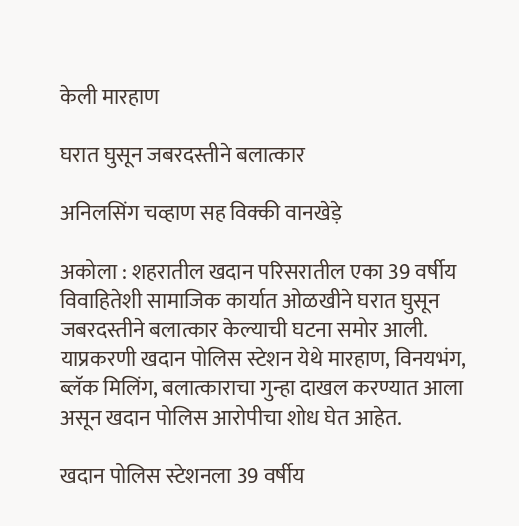केली मारहाण

घरात घुसून जबरदस्तीने बलात्कार

अनिलसिंग चव्हाण सह विक्की वानखेड़े

अकोला : शहरातील खदान परिसरातील एका 39 वर्षीय विवाहितेशी सामाजिक कार्यात ओळखीने घरात घुसून जबरदस्तीने बलात्कार केल्याची घटना समोर आली. याप्रकरणी खदान पोलिस स्टेशन येथे मारहाण, विनयभंग, ब्लॅक मिलिंग, बलात्काराचा गुन्हा दाखल करण्यात आला असून खदान पोलिस आरोपीचा शोध घेत आहेत.

खदान पोलिस स्टेशनला 39 वर्षीय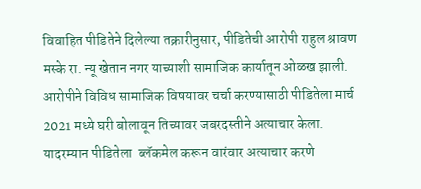विवाहित पीडितेने दिलेल्या तक्रारीनुसार, पीडितेची आरोपी राहुल श्रावण मस्के रा. न्यू खेतान नगर याच्याशी सामाजिक कार्यातून ओळख झाली. आरोपीने विविध सामाजिक विषयावर चर्चा करण्यासाठी पीडितेला मार्च 2021 मध्ये घरी बोलावून तिच्यावर जबरदस्तीने अत्याचार केला. यादरम्यान पीडितेला  ब्लॅकमेल करून वारंवार अत्याचार करणे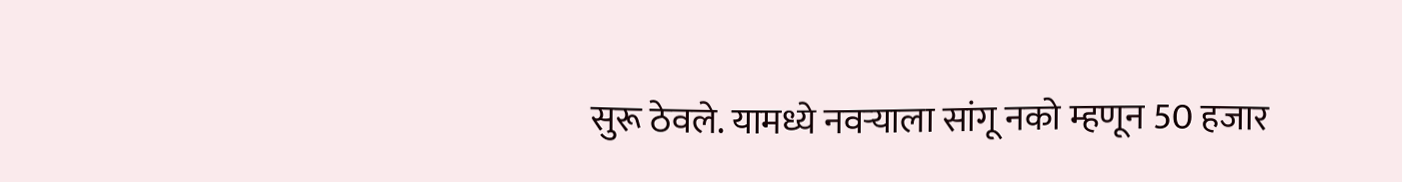सुरू ठेवले. यामध्ये नवऱ्याला सांगू नको म्हणून 50 हजार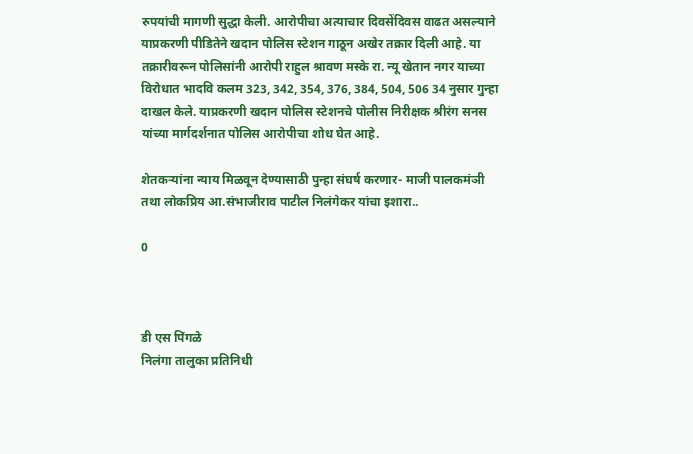रुपयांची मागणी सुद्धा केली. आरोपीचा अत्याचार दिवसेंदिवस वाढत असल्याने याप्रकरणी पीडितेने खदान पोलिस स्टेशन गाठून अखेर तक्रार दिली आहे. या तक्रारीवरून पोलिसांनी आरोपी राहुल श्रावण मस्के रा. न्यू खेतान नगर याच्या विरोधात भादवि कलम 323, 342, 354, 376, 384, 504, 506 34 नुसार गुन्हा दाखल केले. याप्रकरणी खदान पोलिस स्टेशनचे पोलीस निरीक्षक श्रीरंग सनस यांच्या मार्गदर्शनात पोलिस आरोपीचा शोध घेत आहे.

शेतकर्‍यांना न्याय मिळवून देण्यासाठी पुन्हा संघर्ष करणार- माजी पालकमंञी तथा लोकप्रिय आ.संभाजीराव पाटील निलंगेकर यांचा इशारा..

0



डी एस पिंगळे
निलंगा तालुका प्रतिनिधी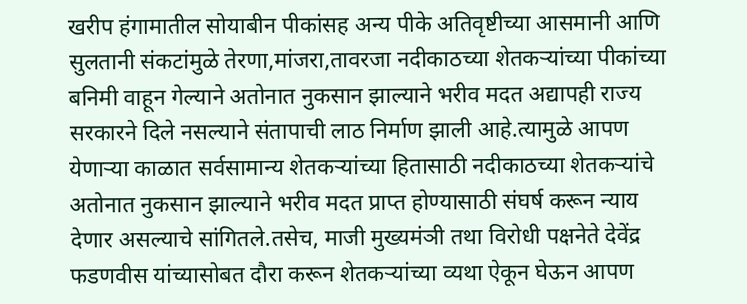खरीप हंगामातील सोयाबीन पीकांसह अन्य पीके अतिवृष्टीच्या आसमानी आणि सुलतानी संकटांमुळे तेरणा,मांजरा,तावरजा नदीकाठच्या शेतकर्‍यांच्या पीकांच्या बनिमी वाहून गेल्याने अतोनात नुकसान झाल्याने भरीव मदत अद्यापही राज्य सरकारने दिले नसल्याने संतापाची लाठ निर्माण झाली आहे.त्यामुळे आपण येणार्‍या काळात सर्वसामान्य शेतकर्‍यांच्या हितासाठी नदीकाठच्या शेतकर्‍यांचे अतोनात नुकसान झाल्याने भरीव मदत प्राप्त होण्यासाठी संघर्ष करून न्याय देणार असल्याचे सांगितले.तसेच, माजी मुख्यमंञी तथा विरोधी पक्षनेते देवेंद्र फडणवीस यांच्यासोबत दौरा करून शेतकर्‍यांच्या व्यथा ऐकून घेऊन आपण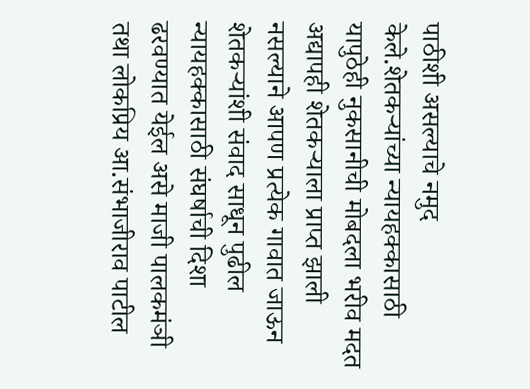पाठीशी असल्याचे नमुद केले.शेतकर्‍यांच्या न्यायहक्कासाठी यापुठेही नुकसानीची मोबदला भरीव मदत अद्यापही शेतकर्‍याला प्राप्त झाली नसल्याने आपण प्रत्येक गावात जाऊन शेतकर्‍यांशी संवाद साधून पुढील न्यायहक्कासाठी संघर्षाची दिशा ढरवण्यात येईल असे माजी पालकमंञी तथा लोकप्रिय आ.संभाजीराव पाटील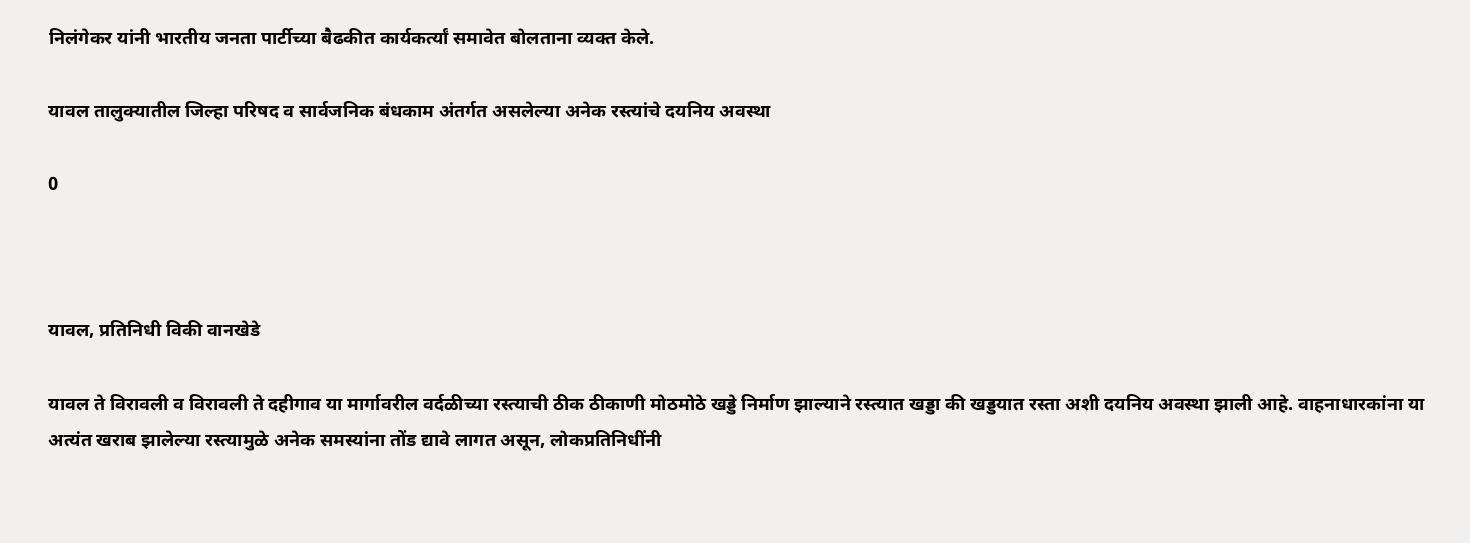निलंगेकर यांनी भारतीय जनता पार्टीच्या बैढकीत कार्यकर्त्यां समावेत बोलताना व्यक्त केले.

यावल तालुक्यातील जिल्हा परिषद व सार्वजनिक बंधकाम अंतर्गत असलेल्या अनेक रस्त्यांचे दयनिय अवस्था

0



यावल, प्रतिनिधी विकी वानखेडे

यावल ते विरावली व विरावली ते दहीगाव या मार्गावरील वर्दळीच्या रस्त्याची ठीक ठीकाणी मोठमोठे खड्डे निर्माण झाल्याने रस्त्यात खड्डा की खड्डयात रस्ता अशी दयनिय अवस्था झाली आहे. वाहनाधारकांना या अत्यंत खराब झालेल्या रस्त्यामुळे अनेक समस्यांना तोंड द्यावे लागत असून, लोकप्रतिनिधींनी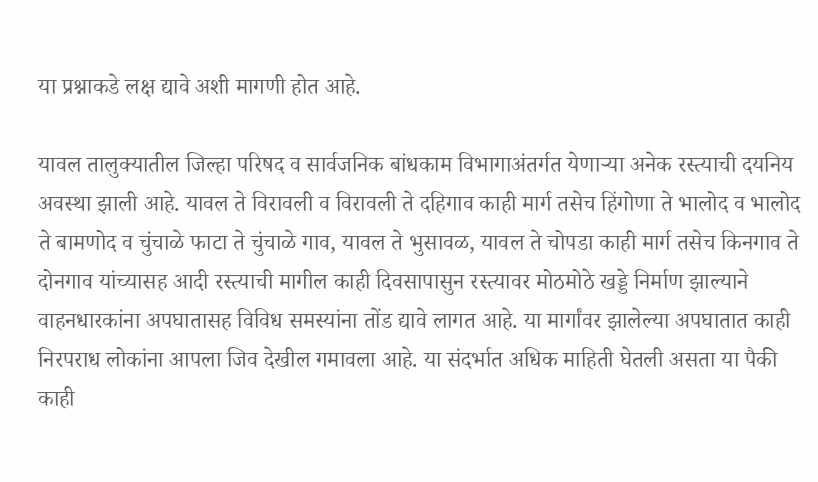या प्रश्नाकडे लक्ष द्यावे अशी मागणी होत आहे.

यावल तालुक्यातील जिल्हा परिषद व सार्वजनिक बांधकाम विभागाअंतर्गत येणाऱ्या अनेक रस्त्याची दयनिय अवस्था झाली आहे. यावल ते विरावली व विरावली ते दहिगाव काही मार्ग तसेच हिंगोणा ते भालोद व भालोद ते बामणोद व चुंचाळे फाटा ते चुंचाळे गाव, यावल ते भुसावळ, यावल ते चोपडा काही मार्ग तसेच किनगाव ते दोनगाव यांच्यासह आदी रस्त्याची मागील काही दिवसापासुन रस्त्यावर मोठमोठे खड्डे निर्माण झाल्याने वाहनधारकांना अपघातासह विविध समस्यांना तोंड द्यावे लागत आहे. या मार्गांवर झालेल्या अपघातात काही निरपराध लोकांना आपला जिव देखील गमावला आहे. या संदर्भात अधिक माहिती घेतली असता या पैकी काही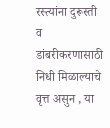रस्त्यांना दुरूस्ती व डांबरीकरणासाठी निधी मिळाल्याचे वृत्त असुन , या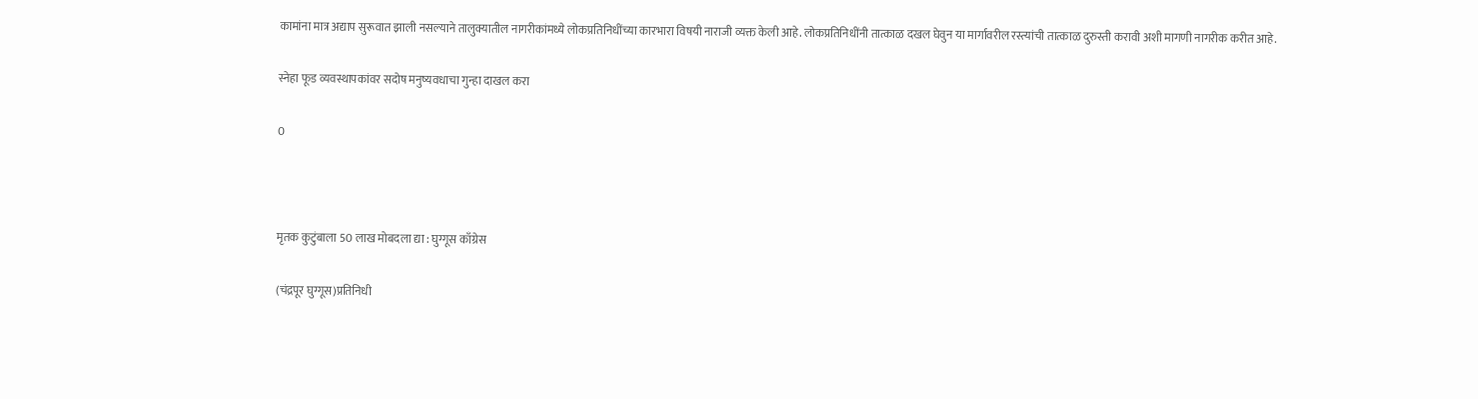कामांना मात्र अद्याप सुरूवात झाली नसल्याने तालुक्यातील नागरीकांमध्ये लोकप्रतिनिधींच्या कारभारा विषयी नाराजी व्यक्त केली आहे. लोकप्रतिनिधींनी तात्काळ दखल घेवुन या मार्गावरील रस्त्यांची तात्काळ दुरुस्ती करावी अशी मागणी नागरीक करीत आहे.

स्नेहा फूड व्यवस्थापकांवर सदोष मनुष्यवधाचा गुन्हा दाखल करा

0



मृतक कुटुंबाला 50 लाख मोबदला द्या : घुग्गूस काँग्रेस

(चंद्रपूर घुग्गूस)प्रतिनिधी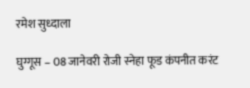रमेश सुध्दाला

घुग्गूस – 08 जानेवरी रोजी स्नेहा फूड कंपनीत करंट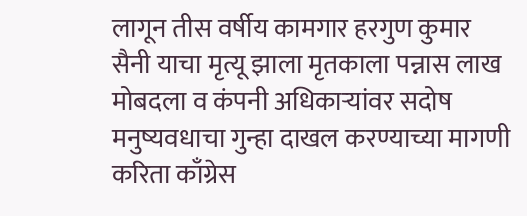लागून तीस वर्षीय कामगार हरगुण कुमार सैनी याचा मृत्यू झाला मृतकाला पन्नास लाख मोबदला व कंपनी अधिकाऱ्यांवर सदोष मनुष्यवधाचा गुन्हा दाखल करण्याच्या मागणी करिता काँग्रेस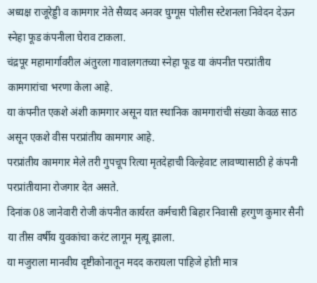अध्यक्ष राजूरेड्डी व कामगार नेते सैय्यद अनवर घुग्गूस पोलीस स्टेशनला निवेदन देऊन स्नेहा फूड कंपनीला घेराव टाकला.
चंद्रपूर महामार्गावरील अंतुरला गावालगतच्या स्नेहा फूड या कंपनीत परप्रांतीय कामगारांचा भरणा केला आहे.
या कंपनीत एकशे अंशी कामगार असून यात स्थानिक कामगारांची संख्या केवळ साठ असून एकशे वीस परप्रांतीय कामगार आहे.
परप्रांतीय कामगार मेले तरी गुपचूप रित्या मृतदेहाची विल्हेवाट लावण्यासाठी हे कंपनी परप्रांतीयाना रोजगार देत असते.
दिनांक 08 जानेवारी रोजी कंपनीत कार्यरत कर्मचारी बिहार निवासी हरगुण कुमार सैनी या तीस वर्षीय युवकांचा करंट लागून मृत्यू झाला.
या मजुराला मानवीय दृष्टीकोनातून मदद करायला पाहिजे होती मात्र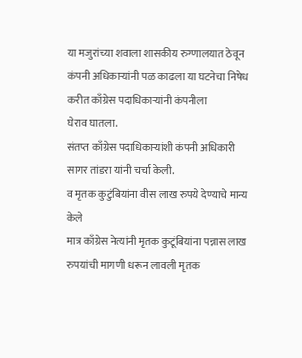या मजुरांच्या शवाला शासकीय रुग्णालयात ठेवून कंपनी अधिकाऱ्यांनी पळ काढला या घटनेचा निषेध करीत काँग्रेस पदाधिकाऱ्यांनी कंपनीला
घेराव घातला.
संतप्त काँग्रेस पदाधिकाऱ्यांशी कंपनी अधिकारी सागर तांडरा यांनी चर्चा केली.
व मृतक कुटुंबियांना वीस लाख रुपये देण्याचे मान्य केले
मात्र काँग्रेस नेत्यांनी मृतक कुटूंबियांना पन्नास लाख रुपयांची मागणी धरून लावली मृतक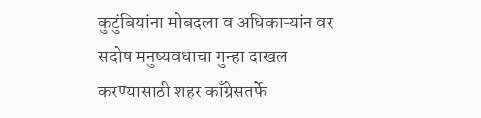कुटुंबियांना मोबदला व अधिकाऱ्यांन वर सदोष मनुष्यवधाचा गुन्हा दाखल करण्यासाठी शहर काँग्रेसतर्फे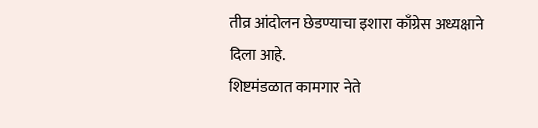तीव्र आंदोलन छेडण्याचा इशारा काँग्रेस अध्यक्षाने दिला आहे.
शिष्टमंडळात कामगार नेते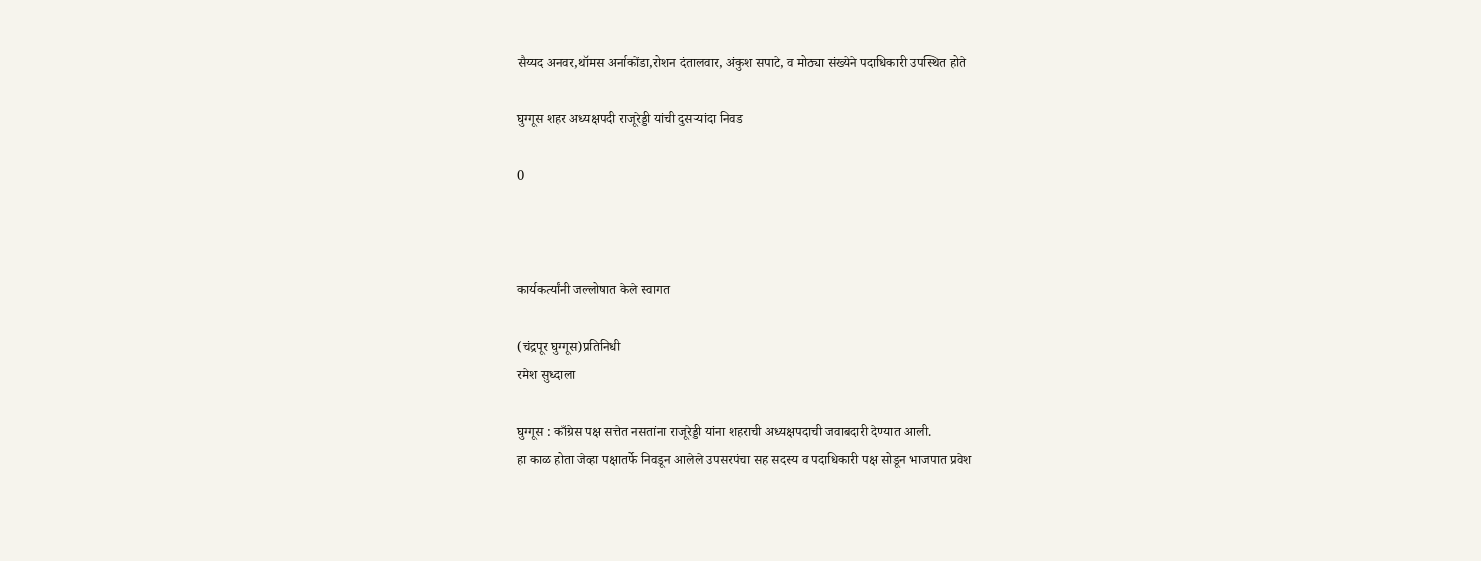सैय्यद अनवर,थॉमस अर्नाकोंडा,रोशन दंतालवार, अंकुश सपाटे, व मोठ्या संख्येने पदाधिकारी उपस्थित होते

घुग्गूस शहर अध्यक्षपदी राजूरेड्डी यांची दुसऱ्यांदा निवड

0



कार्यकर्त्यांनी जल्लोषात केले स्वागत

(चंद्रपूर घुग्गूस)प्रतिनिधी
रमेश सुध्दाला

घुग्गूस : काँग्रेस पक्ष सत्तेत नसतांना राजूरेड्डी यांना शहराची अध्यक्षपदाची जवाबदारी देण्यात आली.
हा काळ होता जेव्हा पक्षातर्फे निवडून आलेले उपसरपंचा सह सदस्य व पदाधिकारी पक्ष सोडून भाजपात प्रवेश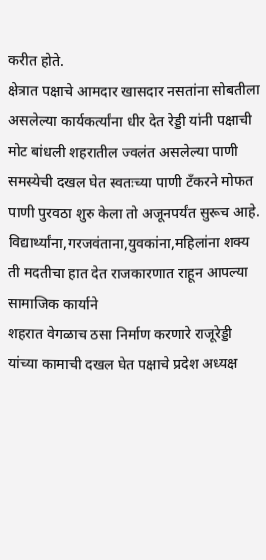करीत होते.
क्षेत्रात पक्षाचे आमदार खासदार नसतांना सोबतीला असलेल्या कार्यकर्त्यांना धीर देत रेड्डी यांनी पक्षाची मोट बांधली शहरातील ज्वलंत असलेल्या पाणी समस्येची दखल घेत स्वतःच्या पाणी टँकरने मोफत पाणी पुरवठा शुरु केला तो अजूनपर्यंत सुरूच आहे.
विद्यार्थ्यांना,गरजवंताना,युवकांना,महिलांना शक्य ती मदतीचा हात देत राजकारणात राहून आपल्या सामाजिक कार्याने
शहरात वेगळाच ठसा निर्माण करणारे राजूरेड्डी यांच्या कामाची दखल घेत पक्षाचे प्रदेश अध्यक्ष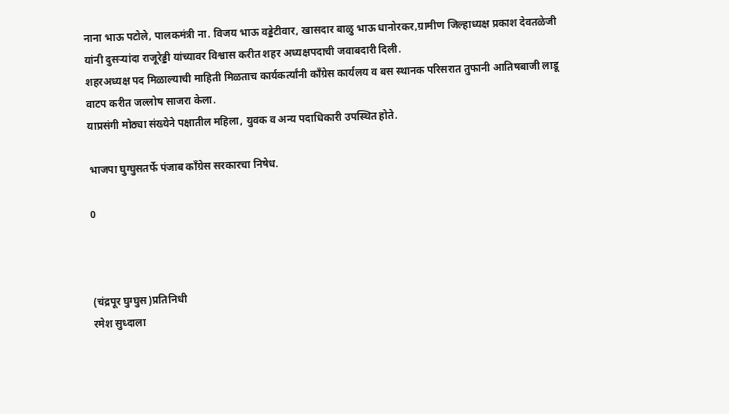नाना भाऊ पटोले, पालकमंत्री ना. विजय भाऊ वड्डेटीवार, खासदार बाळु भाऊ धानोरकर,ग्रामीण जिल्हाध्यक्ष प्रकाश देवतळेजी यांनी दुसऱ्यांदा राजूरेड्डी यांच्यावर विश्वास करीत शहर अध्यक्षपदाची जवाबदारी दिली.
शहरअध्यक्ष पद मिळाल्याची माहिती मिळताच कार्यकर्त्यांनी काँग्रेस कार्यलय व बस स्थानक परिसरात तुफानी आतिषबाजी लाडू वाटप करीत जल्लोष साजरा केला.
याप्रसंगी मोठ्या संख्येने पक्षातील महिला, युवक व अन्य पदाधिकारी उपस्थित होते.

भाजपा घुग्घुसतर्फे पंजाब काँग्रेस सरकारचा निषेध.

0



(चंद्रपूर घुग्घुस)प्रतिनिधी
रमेश सुध्दाला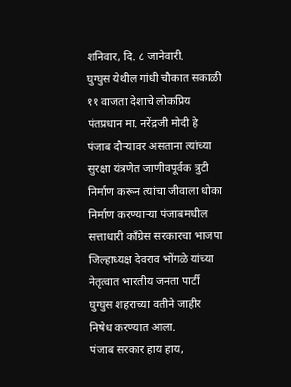शनिवार, दि. ८ जानेवारी.
घुग्घुस येथील गांधी चौकात सकाळी ११ वाजता देशाचे लोकप्रिय पंतप्रधान मा. नरेंद्रजी मोदी हे पंजाब दौर्‍यावर असताना त्यांच्या सुरक्षा यंत्रणेत जाणीवपूर्वक त्रुटी निर्माण करून त्यांचा जीवाला धोका निर्माण करण्याऱ्या पंजाबमधील सत्ताधारी काँग्रेस सरकारचा भाजपा जिल्हाध्यक्ष देवराव भोंगळे यांच्या नेतृत्वात भारतीय जनता पार्टी घुग्घुस शहराच्या वतीने जाहीर निषेध करण्यात आला.
पंजाब सरकार हाय हाय,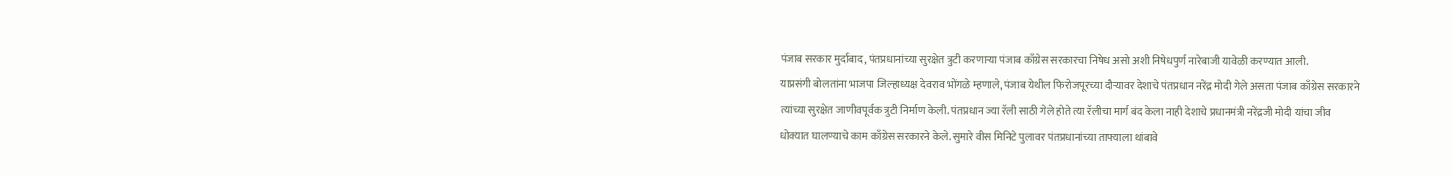पंजाब सरकार मुर्दाबाद, पंतप्रधानांच्या सुरक्षेत त्रुटी करणाऱ्या पंजाब काँग्रेस सरकारचा निषेध असो अशी निषेधपुर्ण नारेबाजी यावेळी करण्यात आली.
याप्रसंगी बोलतांना भाजपा जिल्हाध्यक्ष देवराव भोंगळे म्हणाले, पंजाब येथील फिरोजपूरच्या दौऱ्यावर देशाचे पंतप्रधान नरेंद्र मोदी गेले असता पंजाब काँग्रेस सरकारने त्यांच्या सुरक्षेत जाणीवपूर्वक त्रुटी निर्माण केली. पंतप्रधान ज्या रॅली साठी गेले होते त्या रॅलीचा मार्ग बंद केला नाही देशाचे प्रधानमंत्री नरेंद्रजी मोदी यांचा जीव धोक्यात घालण्याचे काम काँग्रेस सरकारने केले. सुमारे वीस मिनिटे पुलावर पंतप्रधानांच्या ताफ्याला थांबावे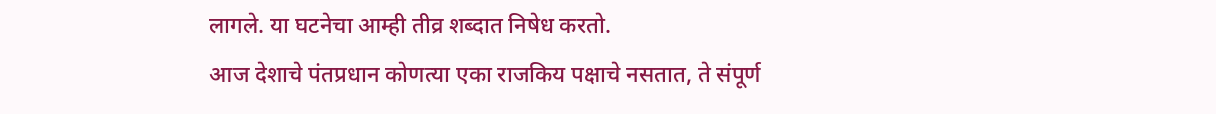लागले. या घटनेचा आम्ही तीव्र शब्दात निषेध करतो.
आज देशाचे पंतप्रधान कोणत्या एका राजकिय पक्षाचे नसतात, ते संपूर्ण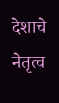देशाचे नेतृत्व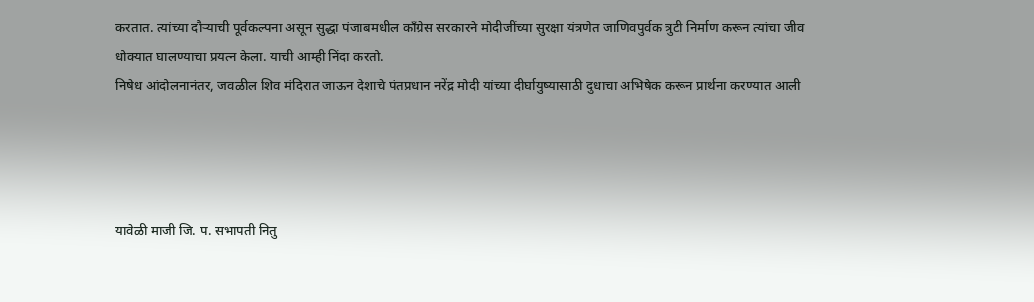करतात. त्यांच्या दौर्‍याची पूर्वकल्पना असून सुद्धा पंजाबमधील कॉंग्रेस सरकारने मोदीजींच्या सुरक्षा यंत्रणेत जाणिवपुर्वक त्रुटी निर्माण करून त्यांचा जीव धोक्यात घालण्याचा प्रयत्न केला. याची आम्ही निंदा करतो.
निषेध आंदोलनानंतर, जवळील शिव मंदिरात जाऊन देशाचे पंतप्रधान नरेंद्र मोदी यांच्या दीर्घायुष्यासाठी दुधाचा अभिषेक करून प्रार्थना करण्यात आली




यावेळी माजी जि. प. सभापती नितु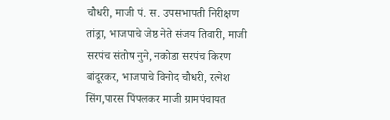चौधरी, माजी पं. स. उपसभापती निरीक्षण तांड्रा, भाजपाचे जेष्ठ नेते संजय तिवारी, माजी सरपंच संतोष नुने, नकोडा सरपंच किरण बांदूरकर, भाजपाचे विनोद चौधरी, रत्नेश सिंग,पारस पिंपलकर माजी ग्रामपंचायत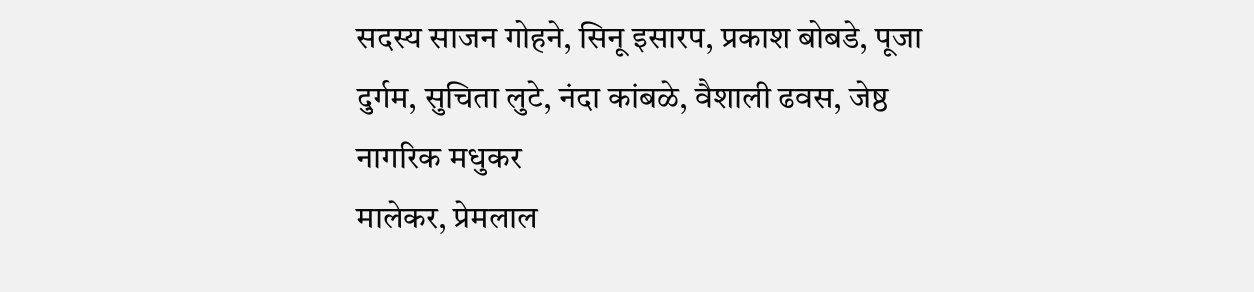सदस्य साजन गोहने, सिनू इसारप, प्रकाश बोबडे, पूजा दुर्गम, सुचिता लुटे, नंदा कांबळे, वैशाली ढवस, जेष्ठ नागरिक मधुकर
मालेकर, प्रेमलाल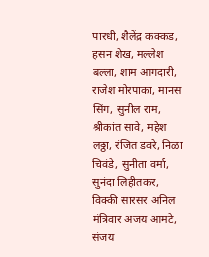पारधी, शैलेंद्र कक्कड, हसन शेख, मल्लेश बल्ला, शाम आगदारी, राजेश मोरपाका, मानस सिंग, सुनील राम, श्रीकांत सावे, महेश लठ्ठा, रंजित डवरे, निळा चिवंडे, सुनीता वर्मा, सुनंदा लिहीतकर, विक्की सारसर अनिल मंत्रिवार अजय आमटे, संजय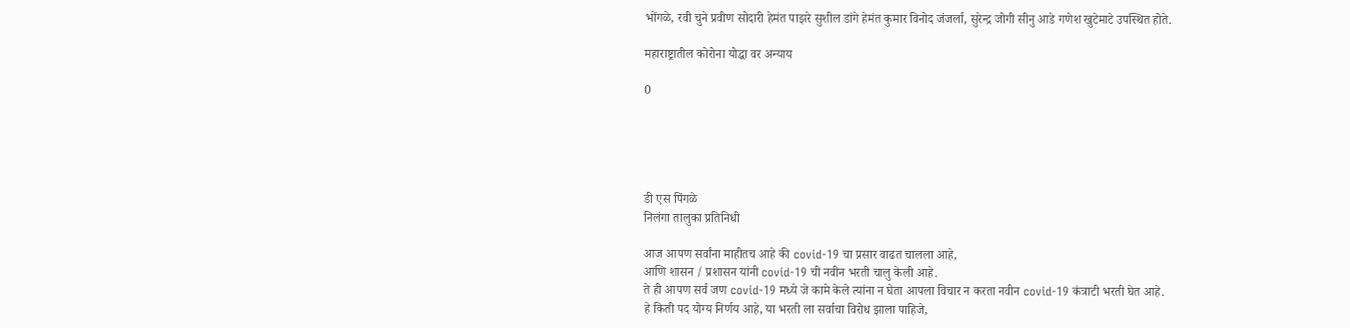भोंगळे, रवी चुने प्रवीण सोदारी हेमंत पाझरे सुशील डांगे हेमंत कुमार विनोद जंजर्ला, सुरेन्द्र जोगी सीनु आडे गणेश खुटेमाटे उपस्थित होते.

महाराष्ट्रातील कोरोना योद्धा वर अन्याय

0





डी एस पिंगळे
निलंगा तालुका प्रतिनिधी

आज आपण सर्वांना माहीतच आहे की covid-19 चा प्रसार वाढत चालला आहे,
आणि शासन / प्रशासन यांनी covid-19 ची नवीन भरती चालु केली आहे.
ते ही आपण सर्व जण covid-19 मध्ये जे कामे केले त्यांना न घेता आपला विचार न करता नवीन covid-19 कंत्राटी भरती घेत आहे.
हे किती पद योग्य निर्णय आहे, या भरती ला सर्वाचा विरोध झाला पाहिजे,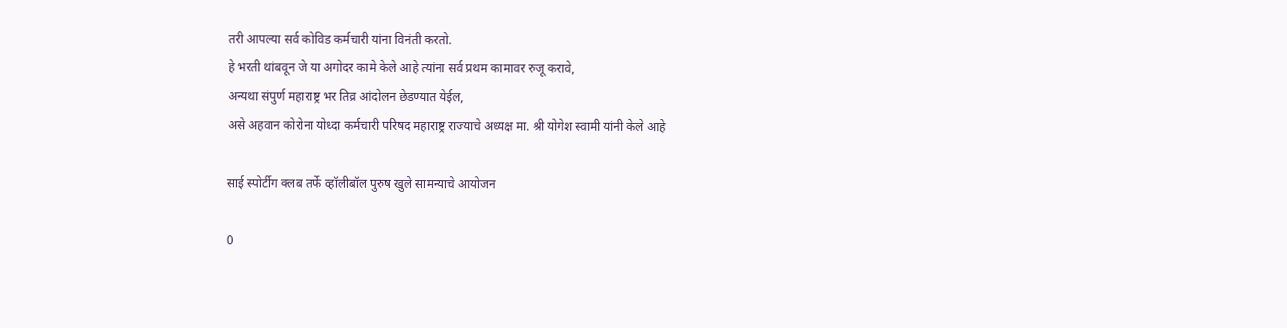तरी आपल्या सर्व कोविड कर्मचारी यांना विनंती करतो.
हे भरती थांबवून जे या अगोदर कामे केले आहे त्यांना सर्व प्रथम कामावर रुजू करावे,
अन्यथा संपुर्ण महाराष्ट्र भर तिव्र आंदोलन छेडण्यात येईल,
असे अहवान कोरोना योध्दा कर्मचारी परिषद महाराष्ट्र राज्याचे अध्यक्ष मा. श्री योगेश स्वामी यांनी केले आहे

साई स्पोर्टीग क्लब तर्फे व्हॉलीबॉल पुरुष खुले सामन्याचे आयोजन

0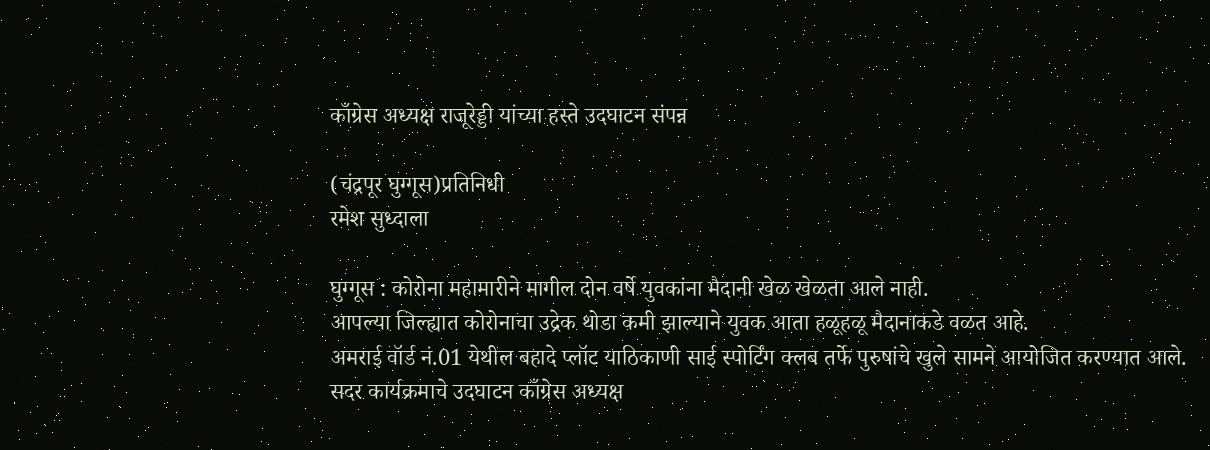काँग्रेस अध्यक्ष राजूरेड्डी यांच्या हस्ते उदघाटन संपन्न

(चंद्रपूर घुग्गूस)प्रतिनिधी
रमेश सुध्दाला

घुग्गूस : कोरोना महामारीने मागील दोन वर्षे युवकांना मैदानी खेळ खेळता आले नाही.
आपल्या जिल्ह्यात कोरोनाचा उद्रेक थोडा कमी झाल्याने युवक आता हळूहळू मैदानाकडे वळत आहे.
अमराई वॉर्ड नं.01 येथील बहादे प्लॉट याठिकाणी साई स्पोर्टिंग क्लब तर्फे पुरुषांचे खुले सामने आयोजित करण्यात आले.
सदर कार्यक्रमाचे उदघाटन काँग्रेस अध्यक्ष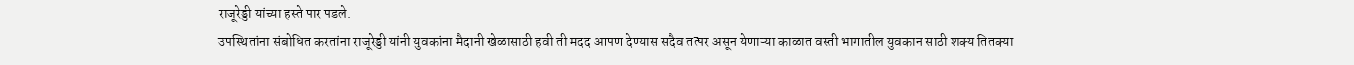राजूरेड्डी यांच्या हस्ते पार पडले.
उपस्थितांना संबोधित करतांना राजूरेड्डी यांनी युवकांना मैदानी खेळासाठी हवी ती मदद आपण देण्यास सदैव तत्पर असून येणाऱ्या काळात वस्ती भागातील युवकान साठी शक्य तितक्या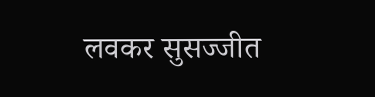लवकर सुसज्जीत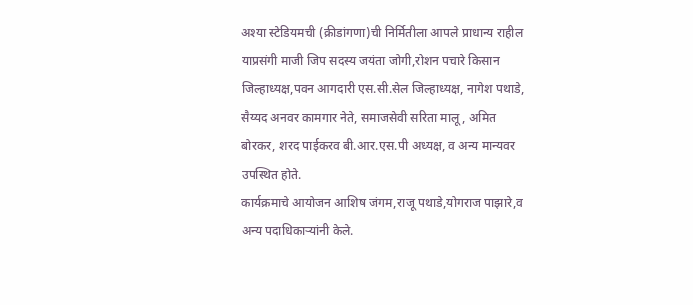अश्या स्टेडियमची (क्रीडांगणा)ची निर्मितीला आपले प्राधान्य राहील
याप्रसंगी माजी जिप सदस्य जयंता जोगी,रोशन पचारे किसान जिल्हाध्यक्ष,पवन आगदारी एस.सी.सेल जिल्हाध्यक्ष, नागेश पथाडे, सैय्यद अनवर कामगार नेते, समाजसेवी सरिता मालू, अमित बोरकर, शरद पाईकरव बी.आर.एस.पी अध्यक्ष, व अन्य मान्यवर उपस्थित होते.
कार्यक्रमाचे आयोजन आशिष जंगम,राजू पथाडे,योगराज पाझारे,व अन्य पदाधिकाऱ्यांनी केले.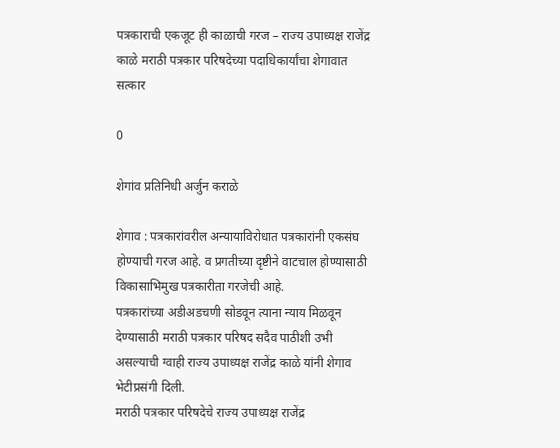पत्रकाराची एकजूट ही काळाची गरज – राज्य उपाध्यक्ष राजेंद्र काळे मराठी पत्रकार परिषदेच्या पदाधिकार्यांचा शेगावात सत्कार

0

शेगांव प्रतिनिधी अर्जुन कराळे

शेगाव : पत्रकारांवरील अन्यायाविरोधात पत्रकारांनी एकसंघ होण्याची गरज आहे. व प्रगतीच्या दृष्टीने वाटचाल होण्यासाठी विकासाभिमुख पत्रकारीता गरजेची आहे.
पत्रकारांच्या अडीअडचणी सोडवून त्याना न्याय मिळवून देण्यासाठी मराठी पत्रकार परिषद सदैव पाठीशी उभी असल्याची ग्वाही राज्य उपाध्यक्ष राजेंद्र काळे यांनी शेगाव भेटीप्रसंगी दिली.
मराठी पत्रकार परिषदेचे राज्य उपाध्यक्ष राजेंद्र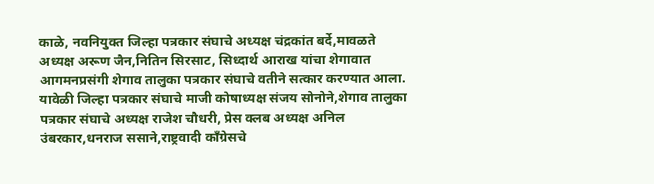काळे, नवनियुक्त जिल्हा पत्रकार संघाचे अध्यक्ष चंद्रकांत बर्दे,मावळते अध्यक्ष अरूण जैन,नितिन सिरसाट, सिध्दार्थ आराख यांचा शेगावात आगमनप्रसंगी शेगाव तालुका पत्रकार संघाचे वतीने सत्कार करण्यात आला.
यावेळी जिल्हा पत्रकार संघाचे माजी कोषाध्यक्ष संजय सोनोने,शेगाव तालुका पत्रकार संघाचे अध्यक्ष राजेश चौधरी, प्रेस क्लब अध्यक्ष अनिल उंबरकार,धनराज ससाने,राष्ट्रवादी काँग्रेसचे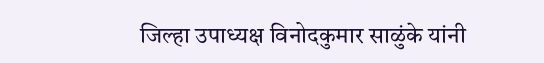जिल्हा उपाध्यक्ष विनोदकुमार साळुंके यांनी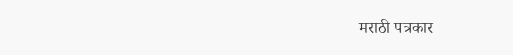मराठी पत्रकार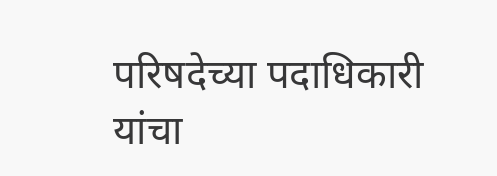परिषदेच्या पदाधिकारी यांचा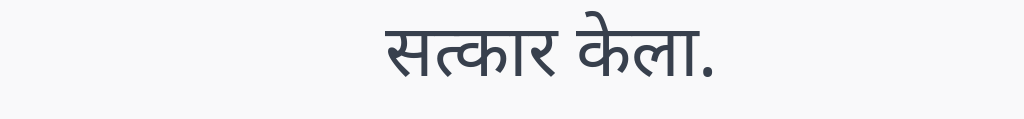सत्कार केला.